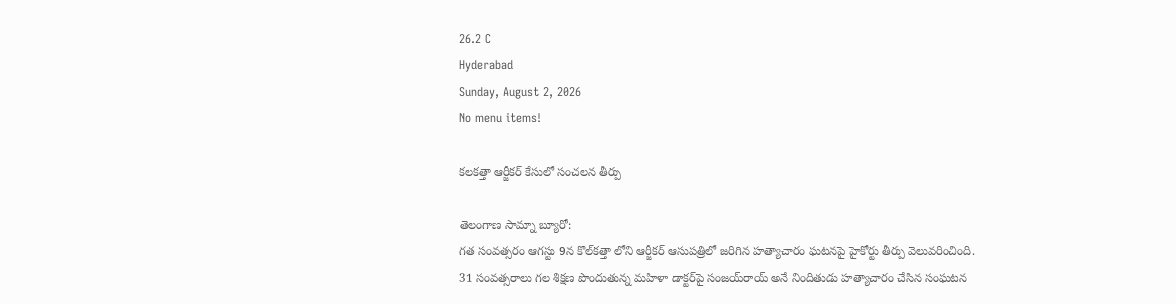26.2 C
Hyderabad
Sunday, August 2, 2026
No menu items!

కలకత్తా ఆర్జీకర్‌ కేసులో సంచలన తీర్పు

తెలంగాణ సామ్నా బ్యూరో:
గత సంవత్సరం ఆగస్టు 9న కొల్‌కత్తా లోని ఆర్జీకర్‌ ఆసుపత్రిలో జరిగిన హత్యాచారం ఘటనపై హైకోర్టు తీర్పు వెలువరించింది.
31 సంవత్సరాలు గల శిక్షణ పొందుతున్న మహిళా డాక్టర్‌పై సంజయ్‌రాయ్‌ అనే నిందితుడు హత్యాచారం చేసిన సంఘటన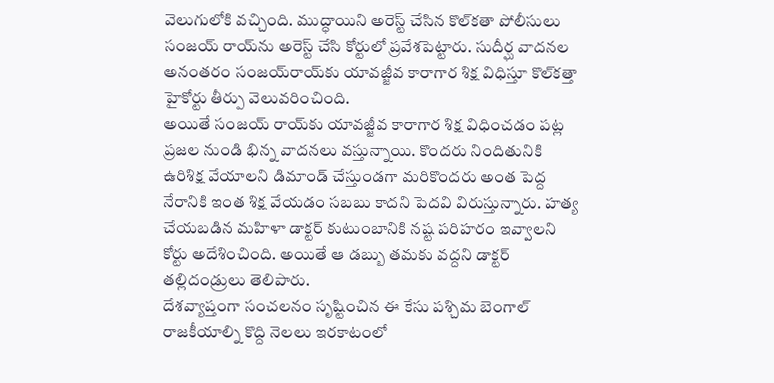వెలుగులోకి వచ్చింది. ముద్ధాయిని అరెస్ట్‌ చేసిన కొల్‌కతా పోలీసులు సంజయ్‌ రాయ్‌ను అరెస్ట్‌ చేసి కోర్టులో ప్రవేశపెట్టారు. సుదీర్ఘ వాదనల అనంతరం సంజయ్‌రాయ్‌కు యావజ్జీవ కారాగార శిక్ష విధిస్తూ కొల్‌కత్తా హైకోర్టు తీర్పు వెలువరించింది.
అయితే సంజయ్‌ రాయ్‌కు యావజ్జీవ కారాగార శిక్ష విధించడం పట్ల ప్రజల నుండి భిన్న వాదనలు వస్తున్నాయి. కొందరు నిందితునికి ఉరిశిక్ష వేయాలని డిమాండ్‌ చేస్తుండగా మరికొందరు అంత పెద్ద నేరానికి ఇంత శిక్ష వేయడం సబబు కాదని పెదవి విరుస్తున్నారు. హత్య చేయబడిన మహిళా డాక్టర్‌ కుటుంబానికి నష్ట పరిహరం ఇవ్వాలని కోర్టు అదేశించింది. అయితే ఆ డబ్బు తమకు వద్దని డాక్టర్‌ తల్లిదండ్రులు తెలిపారు.
దేశవ్యాప్తంగా సంచలనం సృష్టించిన ఈ కేసు పశ్చిమ బెంగాల్‌ రాజకీయాల్ని కొద్ది నెలలు ఇరకాటంలో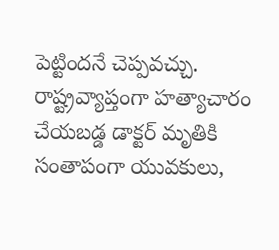పెట్టిందనే చెప్పవచ్చు. రాష్ట్రవ్యాప్తంగా హత్యాచారం చేయబడ్డ డాక్టర్‌ మృతికి సంతాపంగా యువకులు,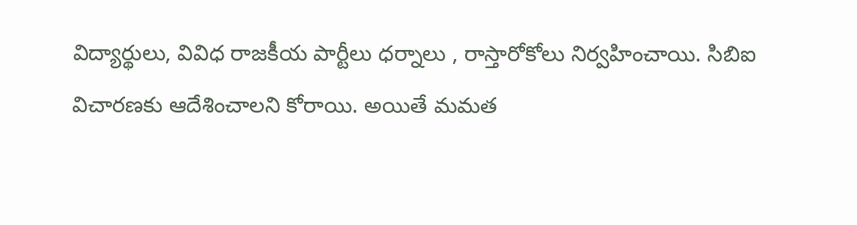విద్యార్థులు, వివిధ రాజకీయ పార్టీలు ధర్నాలు , రాస్తారోకోలు నిర్వహించాయి. సిబిఐ విచారణకు ఆదేశించాలని కోరాయి. అయితే మమత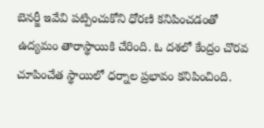బెనర్జీ ఇవేవి పట్పించుకోని ధోరణి కనిపించడంతో ఉద్యమం తారాస్థాయికి చేరింది. ఓ దశలో కేంద్రం చొరవ చూపించేత స్థాయిలో ధర్నాల ప్రభావం కనిపించింది.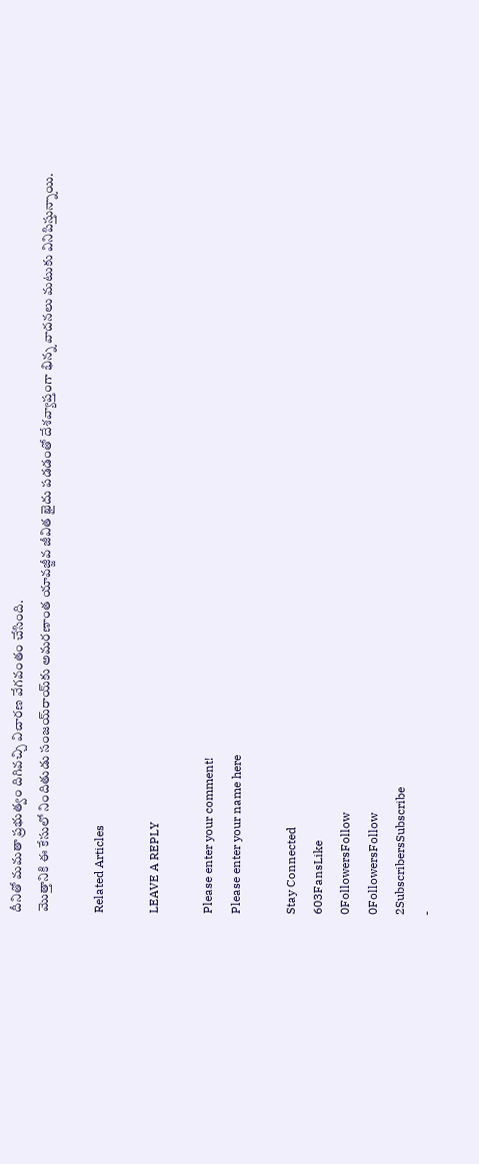దీనితో మమతా ప్రభుత్వం దిగివచ్చి విచారణ వేగవంతం చేసింది.
మొత్తానికి ఈ కేసులో నిందితుడు సంజయ్‌రాయ్‌కు అమరణాంత యావజ్జీవ జీవిత ఖైదు పడడంతో దేశవ్యాప్తంగా భిన్న వాదనలు మటుకు వినిపిస్తున్నాయి.

Related Articles

LEAVE A REPLY

Please enter your comment!
Please enter your name here

Stay Connected
603FansLike
0FollowersFollow
0FollowersFollow
2SubscribersSubscribe
-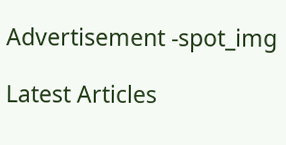Advertisement -spot_img

Latest Articles